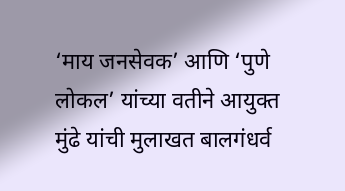‘माय जनसेवक’ आणि ‘पुणे लोकल’ यांच्या वतीने आयुक्त मुंढे यांची मुलाखत बालगंधर्व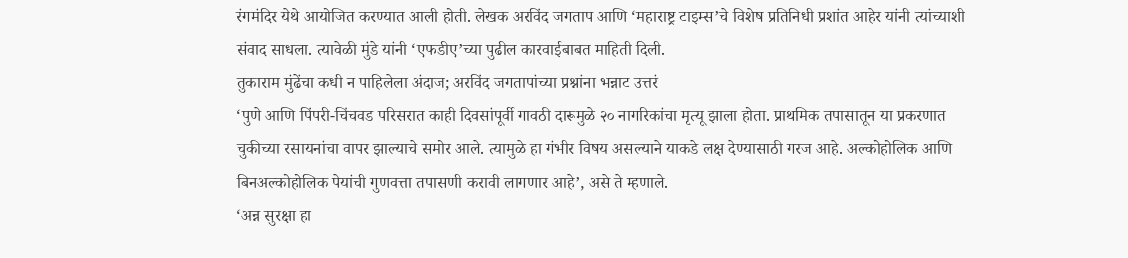रंगमंदिर येथे आयोजित करण्यात आली होती. लेखक अरविंद जगताप आणि ‘महाराष्ट्र टाइम्स’चे विशेष प्रतिनिधी प्रशांत आहेर यांनी त्यांच्याशी संवाद साधला. त्यावेळी मुंडे यांनी ‘एफडीए’च्या पुढील कारवाईबाबत माहिती दिली.
तुकाराम मुंढेंचा कधी न पाहिलेला अंदाज; अरविंद जगतापांच्या प्रश्नांना भन्नाट उत्तरं
‘पुणे आणि पिंपरी-चिंचवड परिसरात काही दिवसांपूर्वी गावठी दारूमुळे २० नागरिकांचा मृत्यू झाला होता. प्राथमिक तपासातून या प्रकरणात चुकीच्या रसायनांचा वापर झाल्याचे समोर आले. त्यामुळे हा गंभीर विषय असल्याने याकडे लक्ष देण्यासाठी गरज आहे. अल्कोहोलिक आणि बिनअल्कोहोलिक पेयांची गुणवत्ता तपासणी करावी लागणार आहे’, असे ते म्हणाले.
‘अन्न सुरक्षा हा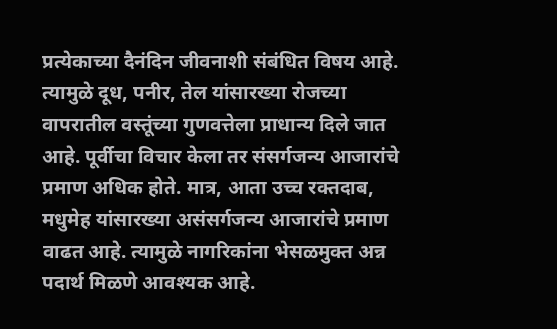प्रत्येकाच्या दैनंदिन जीवनाशी संबंधित विषय आहे. त्यामुळे दूध, पनीर, तेल यांसारख्या रोजच्या वापरातील वस्तूंच्या गुणवत्तेला प्राधान्य दिले जात आहे. पूर्वीचा विचार केला तर संसर्गजन्य आजारांचे प्रमाण अधिक होते. मात्र, आता उच्च रक्तदाब, मधुमेह यांसारख्या असंसर्गजन्य आजारांचे प्रमाण वाढत आहे. त्यामुळे नागरिकांना भेसळमुक्त अन्न पदार्थ मिळणे आवश्यक आहे.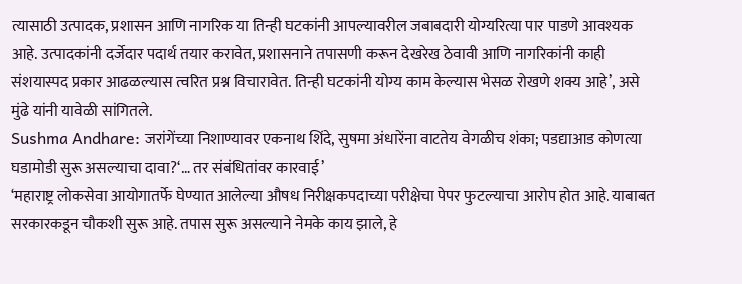त्यासाठी उत्पादक, प्रशासन आणि नागरिक या तिन्ही घटकांनी आपल्यावरील जबाबदारी योग्यरित्या पार पाडणे आवश्यक आहे. उत्पादकांनी दर्जेदार पदार्थ तयार करावेत, प्रशासनाने तपासणी करून देखरेख ठेवावी आणि नागरिकांनी काही संशयास्पद प्रकार आढळल्यास त्वरित प्रश्न विचारावेत. तिन्ही घटकांनी योग्य काम केल्यास भेसळ रोखणे शक्य आहे’, असे मुंढे यांनी यावेळी सांगितले.
Sushma Andhare: जरांगेंच्या निशाण्यावर एकनाथ शिंदे, सुषमा अंधारेंना वाटतेय वेगळीच शंका; पडद्याआड कोणत्या घडामोडी सुरू असल्याचा दावा?‘… तर संबंधितांवर कारवाई’
‘महाराष्ट्र लोकसेवा आयोगातर्फे घेण्यात आलेल्या औषध निरीक्षकपदाच्या परीक्षेचा पेपर फुटल्याचा आरोप होत आहे. याबाबत सरकारकडून चौकशी सुरू आहे. तपास सुरू असल्याने नेमके काय झाले, हे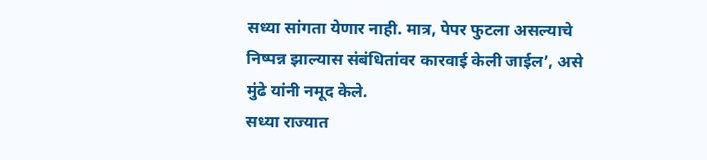सध्या सांगता येणार नाही. मात्र, पेपर फुटला असल्याचे निष्पन्न झाल्यास संबंधितांवर कारवाई केली जाईल’, असे मुंढे यांनी नमूद केले.
सध्या राज्यात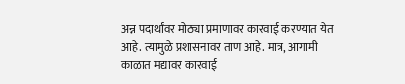अन्न पदार्थांवर मोठ्या प्रमाणावर कारवाई करण्यात येत आहे. त्यामुळे प्रशासनावर ताण आहे. मात्र, आगामी काळात मद्यावर कारवाई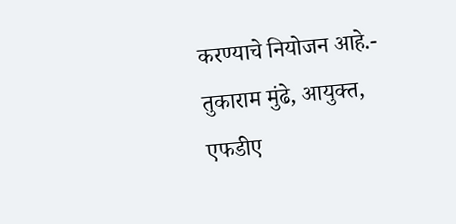करण्याचे नियोजन आहे.- तुकाराम मुंढे, आयुक्त, एफडीए